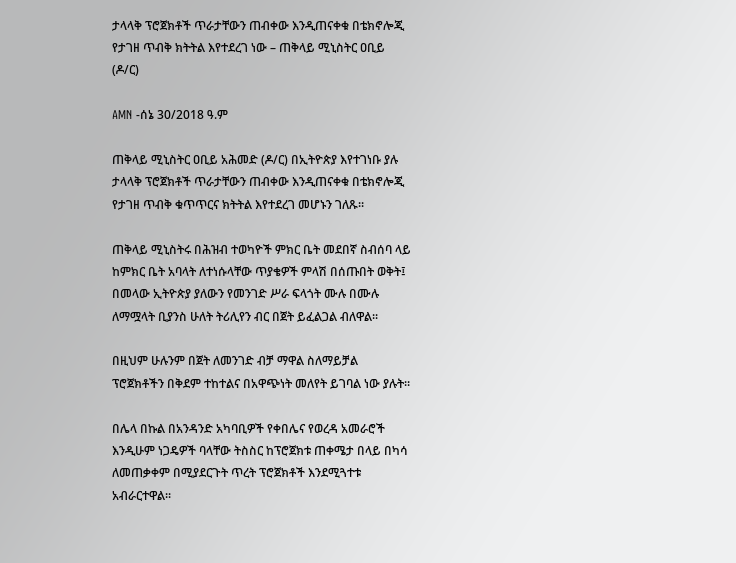ታላላቅ ፕሮጀክቶች ጥራታቸውን ጠብቀው እንዲጠናቀቁ በቴክኖሎጂ የታገዘ ጥብቅ ክትትል እየተደረገ ነው – ጠቅላይ ሚኒስትር ዐቢይ (ዶ/ር)

AMN -ሰኔ 30/2018 ዓ.ም

ጠቅላይ ሚኒስትር ዐቢይ አሕመድ (ዶ/ር) በኢትዮጵያ እየተገነቡ ያሉ ታላላቅ ፕሮጀክቶች ጥራታቸውን ጠብቀው እንዲጠናቀቁ በቴክኖሎጂ የታገዘ ጥብቅ ቁጥጥርና ክትትል እየተደረገ መሆኑን ገለጹ።

ጠቅላይ ሚኒስትሩ በሕዝብ ተወካዮች ምክር ቤት መደበኛ ስብሰባ ላይ ከምክር ቤት አባላት ለተነሱላቸው ጥያቄዎች ምላሽ በሰጡበት ወቅት፤ በመላው ኢትዮጵያ ያለውን የመንገድ ሥራ ፍላጎት ሙሉ በሙሉ ለማሟላት ቢያንስ ሁለት ትሪሊየን ብር በጀት ይፈልጋል ብለዋል፡፡

በዚህም ሁሉንም በጀት ለመንገድ ብቻ ማዋል ስለማይቻል ፕሮጀክቶችን በቅደም ተከተልና በአዋጭነት መለየት ይገባል ነው ያሉት።

በሌላ በኩል በአንዳንድ አካባቢዎች የቀበሌና የወረዳ አመራሮች እንዲሁም ነጋዴዎች ባላቸው ትስስር ከፕሮጀክቱ ጠቀሜታ በላይ በካሳ ለመጠቃቀም በሚያደርጉት ጥረት ፕሮጀክቶች እንደሚጓተቱ አብራርተዋል፡፡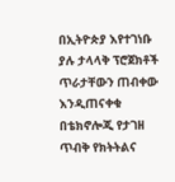በኢትዮጵያ እየተገነቡ ያሉ ታላላቅ ፕሮጀክቶች ጥራታቸውን ጠብቀው እንዲጠናቀቁ በቴክኖሎጂ የታገዘ ጥብቅ የክትትልና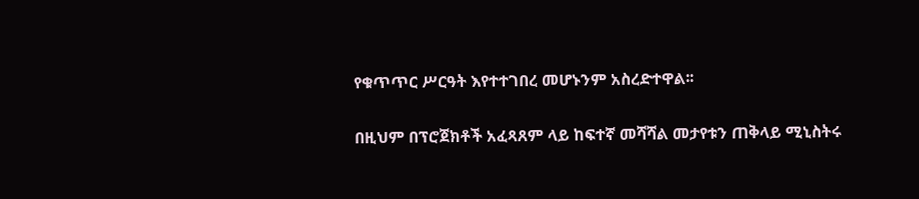የቁጥጥር ሥርዓት እየተተገበረ መሆኑንም አስረድተዋል፡፡

በዚህም በፕሮጀክቶች አፈጻጸም ላይ ከፍተኛ መሻሻል መታየቱን ጠቅላይ ሚኒስትሩ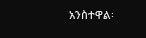አንስተዋል፡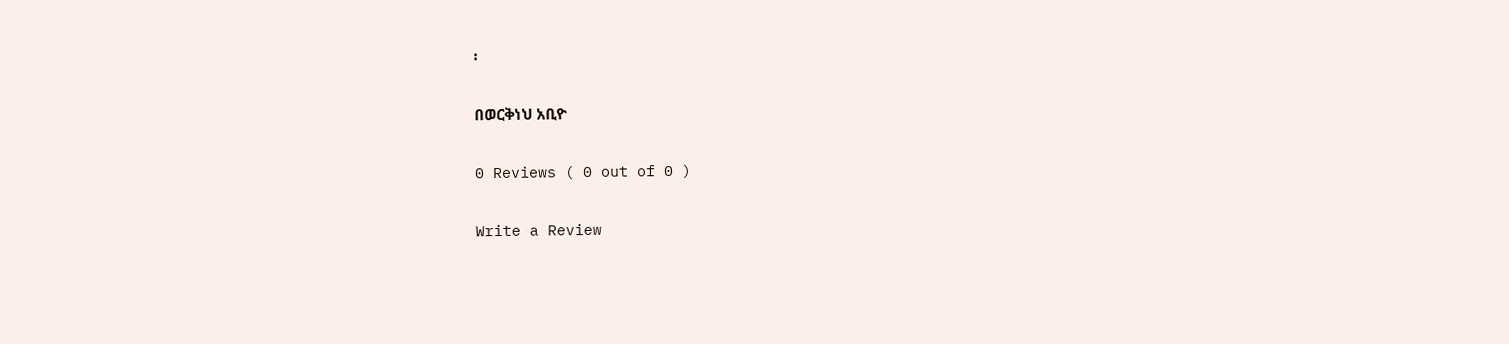፡

በወርቅነህ አቢዮ

0 Reviews ( 0 out of 0 )

Write a Review